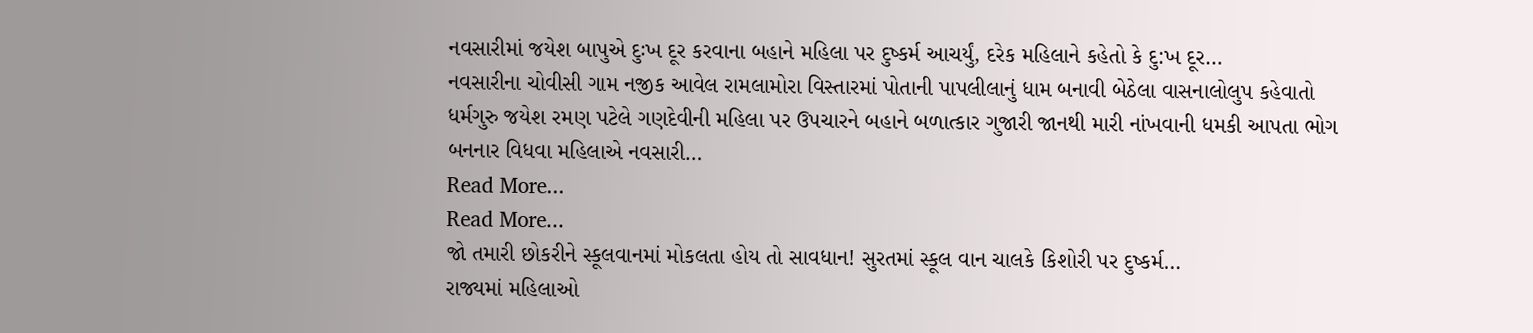નવસારીમાં જયેશ બાપુએ દુઃખ દૂર કરવાના બહાને મહિલા પર દુષ્કર્મ આચર્યું, દરેક મહિલાને કહેતો કે દુ:ખ દૂર…
નવસારીના ચોવીસી ગામ નજીક આવેલ રામલામોરા વિસ્તારમાં પોતાની પાપલીલાનું ધામ બનાવી બેઠેલા વાસનાલોલુપ કહેવાતો ધર્મગુરુ જયેશ રમણ પટેલે ગણદેવીની મહિલા પર ઉપચારને બહાને બળાત્કાર ગુજારી જાનથી મારી નાંખવાની ધમકી આપતા ભોગ બનનાર વિધવા મહિલાએ નવસારી…
Read More...
Read More...
જો તમારી છોકરીને સ્કૂલવાનમાં મોકલતા હોય તો સાવધાન! સુરતમાં સ્કૂલ વાન ચાલકે કિશોરી પર દુષ્કર્મ…
રાજ્યમાં મહિલાઓ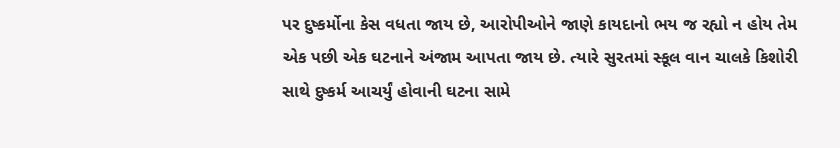પર દુષ્કર્મોના કેસ વધતા જાય છે, આરોપીઓને જાણે કાયદાનો ભય જ રહ્યો ન હોય તેમ એક પછી એક ઘટનાને અંજામ આપતા જાય છે. ત્યારે સુરતમાં સ્કૂલ વાન ચાલકે કિશોરી સાથે દુષ્કર્મ આચર્યું હોવાની ઘટના સામે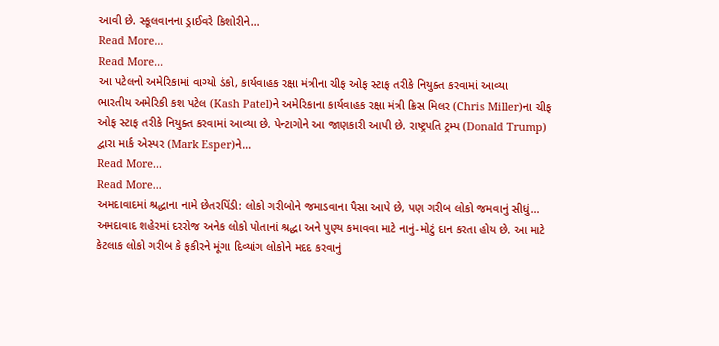આવી છે. સ્કૂલવાનના ડ્રાઈવરે કિશોરીને…
Read More...
Read More...
આ પટેલનો અમેરિકામાં વાગ્યો ડંકો, કાર્યવાહક રક્ષા મંત્રીના ચીફ ઓફ સ્ટાફ તરીકે નિયુક્ત કરવામાં આવ્યા
ભારતીય અમેરિકી કશ પટેલ (Kash Patel)ને અમેરિકાના કાર્યવાહક રક્ષા મંત્રી ક્રિસ મિલર (Chris Miller)ના ચીફ ઓફ સ્ટાફ તરીકે નિયુક્ત કરવામાં આવ્યા છે. પેન્ટાગોને આ જાણકારી આપી છે. રાષ્ટ્રપતિ ટ્રમ્પ (Donald Trump) દ્વારા માર્ક એસ્પર (Mark Esper)ને…
Read More...
Read More...
અમદાવાદમાં શ્રદ્ધાના નામે છેતરપિંડી: લોકો ગરીબોને જમાડવાના પૈસા આપે છે, પણ ગરીબ લોકો જમવાનું સીધું…
અમદાવાદ શહેરમાં દરરોજ અનેક લોકો પોતાનાં શ્રદ્ધા અને પુણ્ય કમાવવા માટે નાનું-મોટું દાન કરતા હોય છે. આ માટે કેટલાક લોકો ગરીબ કે ફકીરને મૂંગા દિવ્યાંગ લોકોને મદદ કરવાનું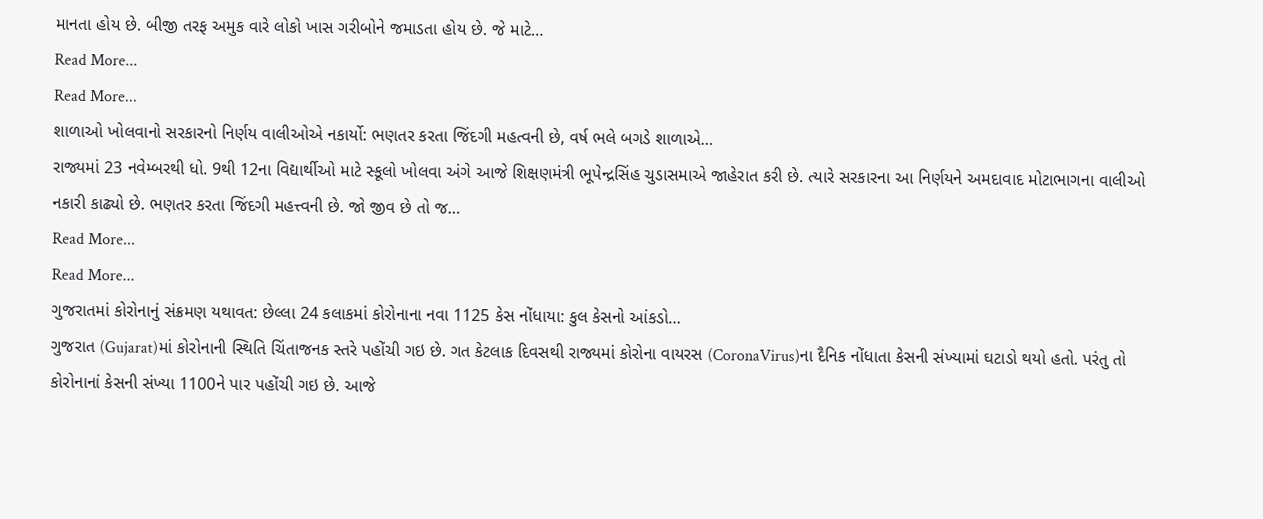માનતા હોય છે. બીજી તરફ અમુક વારે લોકો ખાસ ગરીબોને જમાડતા હોય છે. જે માટે…
Read More...
Read More...
શાળાઓ ખોલવાનો સરકારનો નિર્ણય વાલીઓએ નકાર્યો: ભણતર કરતા જિંદગી મહત્વની છે, વર્ષ ભલે બગડે શાળાએ…
રાજ્યમાં 23 નવેમ્બરથી ધો. 9થી 12ના વિદ્યાર્થીઓ માટે સ્કૂલો ખોલવા અંગે આજે શિક્ષણમંત્રી ભૂપેન્દ્રસિંહ ચુડાસમાએ જાહેરાત કરી છે. ત્યારે સરકારના આ નિર્ણયને અમદાવાદ મોટાભાગના વાલીઓ નકારી કાઢ્યો છે. ભણતર કરતા જિંદગી મહત્ત્વની છે. જો જીવ છે તો જ…
Read More...
Read More...
ગુજરાતમાં કોરોનાનું સંક્રમણ યથાવત: છેલ્લા 24 કલાકમાં કોરોનાના નવા 1125 કેસ નોંધાયા: કુલ કેસનો આંકડો…
ગુજરાત (Gujarat)માં કોરોનાની સ્થિતિ ચિંતાજનક સ્તરે પહોંચી ગઇ છે. ગત કેટલાક દિવસથી રાજ્યમાં કોરોના વાયરસ (CoronaVirus)ના દૈનિક નોંધાતા કેસની સંખ્યામાં ઘટાડો થયો હતો. પરંતુ તો કોરોનાનાં કેસની સંખ્યા 1100ને પાર પહોંચી ગઇ છે. આજે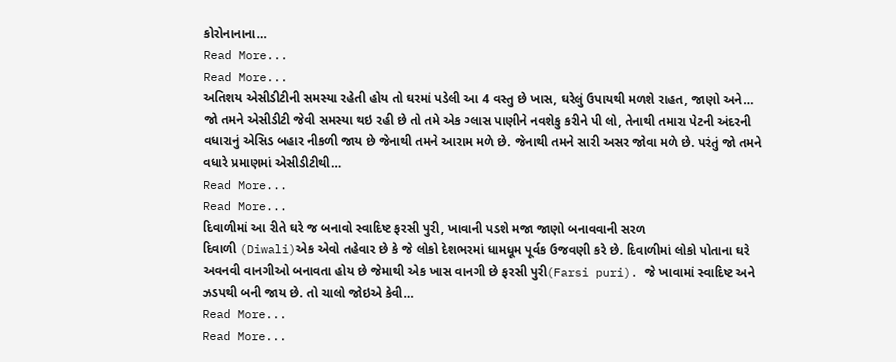કોરોનાનાના…
Read More...
Read More...
અતિશય એસીડીટીની સમસ્યા રહેતી હોય તો ઘરમાં પડેલી આ 4 વસ્તુ છે ખાસ, ઘરેલું ઉપાયથી મળશે રાહત, જાણો અને…
જો તમને એસીડીટી જેવી સમસ્યા થઇ રહી છે તો તમે એક ગ્લાસ પાણીને નવશેકુ કરીને પી લો, તેનાથી તમારા પેટની અંદરની વધારાનું એસિડ બહાર નીકળી જાય છે જેનાથી તમને આરામ મળે છે. જેનાથી તમને સારી અસર જોવા મળે છે. પરંતું જો તમને વધારે પ્રમાણમાં એસીડીટીથી…
Read More...
Read More...
દિવાળીમાં આ રીતે ઘરે જ બનાવો સ્વાદિષ્ટ ફરસી પુરી, ખાવાની પડશે મજા જાણો બનાવવાની સરળ
દિવાળી (Diwali)એક એવો તહેવાર છે કે જે લોકો દેશભરમાં ધામધૂમ પૂર્વક ઉજવણી કરે છે. દિવાળીમાં લોકો પોતાના ઘરે અવનવી વાનગીઓ બનાવતા હોય છે જેમાથી એક ખાસ વાનગી છે ફરસી પુરી(Farsi puri). જે ખાવામાં સ્વાદિષ્ટ અને ઝડપથી બની જાય છે. તો ચાલો જોઇએ કેવી…
Read More...
Read More...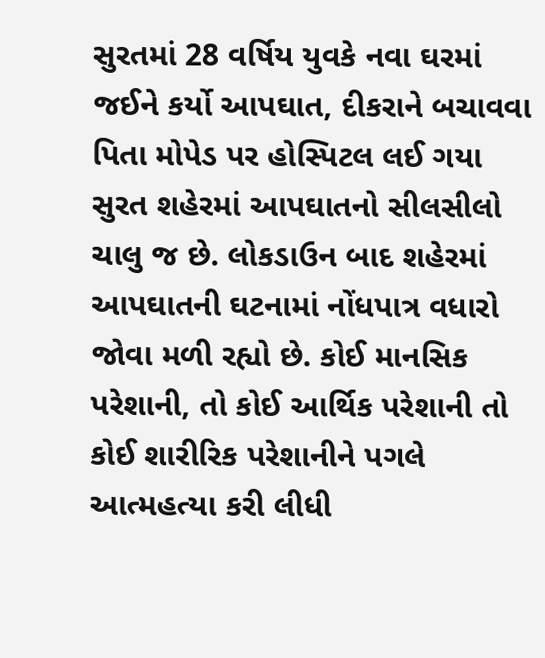સુરતમાં 28 વર્ષિય યુવકે નવા ઘરમાં જઈને કર્યો આપઘાત, દીકરાને બચાવવા પિતા મોપેડ પર હોસ્પિટલ લઈ ગયા
સુરત શહેરમાં આપઘાતનો સીલસીલો ચાલુ જ છે. લોકડાઉન બાદ શહેરમાં આપઘાતની ઘટનામાં નોંધપાત્ર વધારો જોવા મળી રહ્યો છે. કોઈ માનસિક પરેશાની, તો કોઈ આર્થિક પરેશાની તો કોઈ શારીરિક પરેશાનીને પગલે આત્મહત્યા કરી લીધી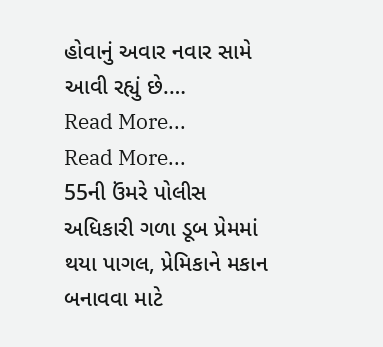હોવાનું અવાર નવાર સામે આવી રહ્યું છે.…
Read More...
Read More...
55ની ઉંમરે પોલીસ અધિકારી ગળા ડૂબ પ્રેમમાં થયા પાગલ, પ્રેમિકાને મકાન બનાવવા માટે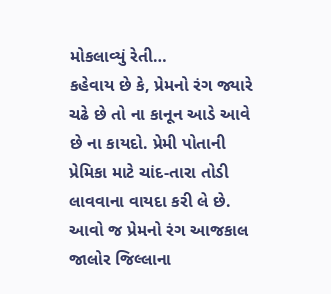મોકલાવ્યું રેતી…
કહેવાય છે કે, પ્રેમનો રંગ જ્યારે ચઢે છે તો ના કાનૂન આડે આવે છે ના કાયદો. પ્રેમી પોતાની પ્રેમિકા માટે ચાંદ-તારા તોડી લાવવાના વાયદા કરી લે છે. આવો જ પ્રેમનો રંગ આજકાલ જાલોર જિલ્લાના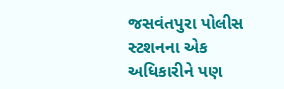જસવંતપુરા પોલીસ સ્ટશનના એક અધિકારીને પણ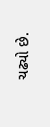ચઢ્યો છે.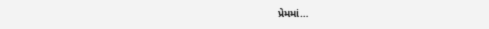પ્રેમમાં…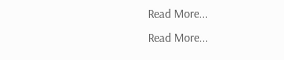Read More...
Read More...